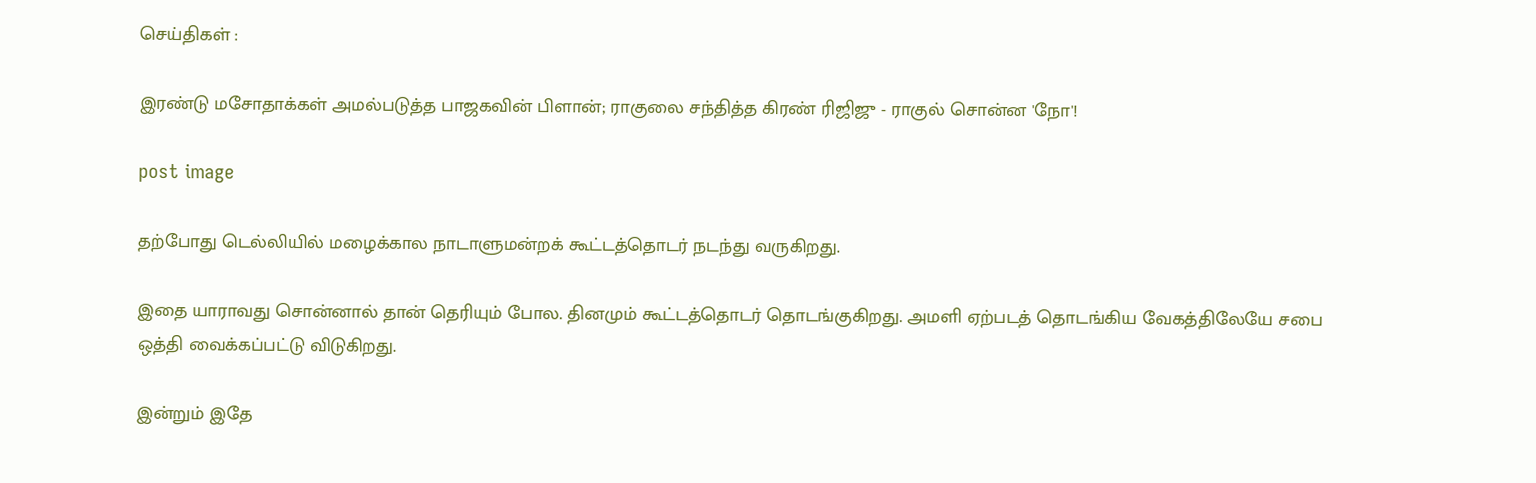செய்திகள் :

இரண்டு மசோதாக்கள் அமல்படுத்த பாஜகவின் பிளான்; ராகுலை சந்தித்த கிரண் ரிஜிஜு - ராகுல் சொன்ன 'நோ'!

post image

தற்போது டெல்லியில் மழைக்கால நாடாளுமன்றக் கூட்டத்தொடர் நடந்து வருகிறது.

இதை யாராவது சொன்னால் தான் தெரியும் போல. தினமும் கூட்டத்தொடர் தொடங்குகிறது. அமளி ஏற்படத் தொடங்கிய வேகத்திலேயே சபை ஒத்தி வைக்கப்பட்டு விடுகிறது.

இன்றும் இதே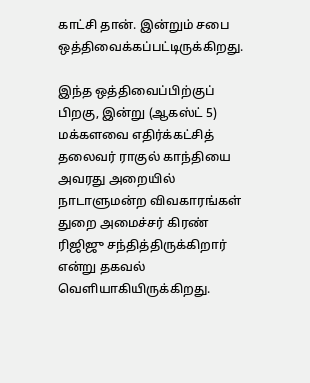காட்சி தான். இன்றும் சபை ஒத்திவைக்கப்பட்டிருக்கிறது.

இந்த ஒத்திவைப்பிற்குப் பிறகு, இன்று (ஆகஸ்ட் 5) மக்களவை எதிர்க்கட்சித் தலைவர் ராகுல் காந்தியை அவரது அறையில் நாடாளுமன்ற விவகாரங்கள் துறை அமைச்சர் கிரண் ரிஜிஜு சந்தித்திருக்கிறார் என்று தகவல் வெளியாகியிருக்கிறது.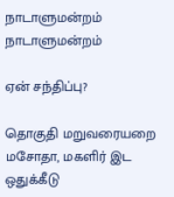நாடாளுமன்றம்
நாடாளுமன்றம்

ஏன் சந்திப்பு?

தொகுதி மறுவரையறை மசோதா, மகளிர் இட ஒதுக்கீடு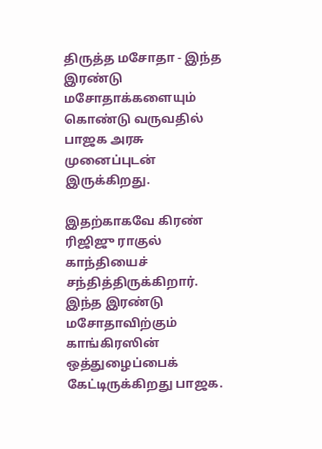திருத்த மசோதா - இந்த இரண்டு மசோதாக்களையும் கொண்டு வருவதில் பாஜக அரசு முனைப்புடன் இருக்கிறது.

இதற்காகவே கிரண் ரிஜிஜு ராகுல் காந்தியைச் சந்தித்திருக்கிறார். இந்த இரண்டு மசோதாவிற்கும் காங்கிரஸின் ஒத்துழைப்பைக் கேட்டிருக்கிறது பாஜக.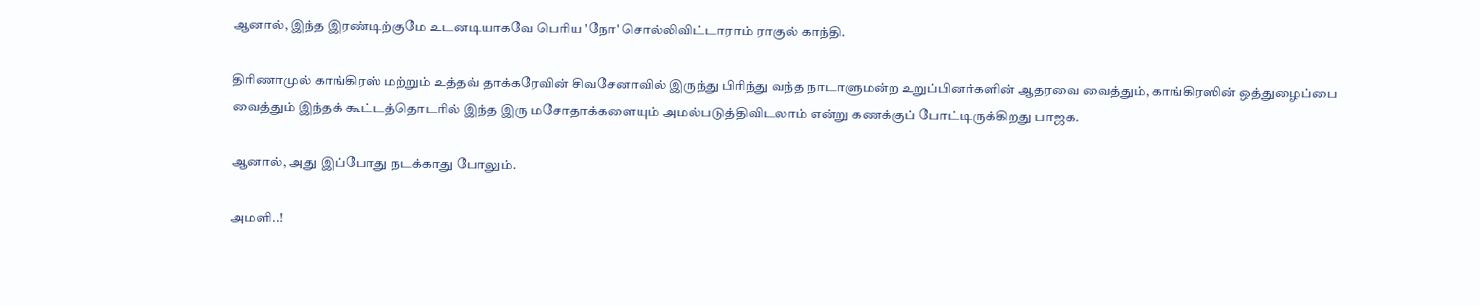ஆனால், இந்த இரண்டிற்குமே உடனடியாகவே பெரிய 'நோ' சொல்லிவிட்டாராம் ராகுல் காந்தி.

திரிணாமுல் காங்கிரஸ் மற்றும் உத்தவ் தாக்கரேவின் சிவசேனாவில் இருந்து பிரிந்து வந்த நாடாளுமன்ற உறுப்பினர்களின் ஆதரவை வைத்தும், காங்கிரஸின் ஒத்துழைப்பை வைத்தும் இந்தக் கூட்டத்தொடரில் இந்த இரு மசோதாக்களையும் அமல்படுத்திவிடலாம் என்று கணக்குப் போட்டிருக்கிறது பாஜக.

ஆனால், அது இப்போது நடக்காது போலும்.

அமளி..!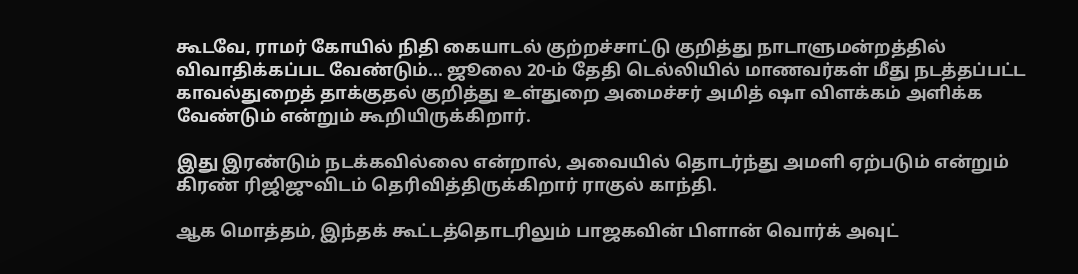கூடவே, ராமர் கோயில் நிதி கையாடல் குற்றச்சாட்டு குறித்து நாடாளுமன்றத்தில் விவாதிக்கப்பட வேண்டும்... ஜூலை 20-ம் தேதி டெல்லியில் மாணவர்கள் மீது நடத்தப்பட்ட காவல்துறைத் தாக்குதல் குறித்து உள்துறை அமைச்சர் அமித் ஷா விளக்கம் அளிக்க வேண்டும் என்றும் கூறியிருக்கிறார்.

இது இரண்டும் நடக்கவில்லை என்றால், அவையில் தொடர்ந்து அமளி ஏற்படும் என்றும் கிரண் ரிஜிஜுவிடம் தெரிவித்திருக்கிறார் ராகுல் காந்தி.

ஆக மொத்தம், இந்தக் கூட்டத்தொடரிலும் பாஜகவின் பிளான் வொர்க் அவுட்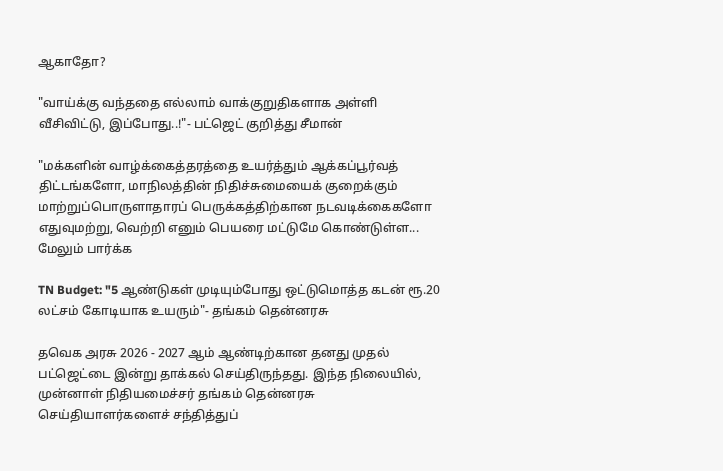ஆகாதோ?

"வாய்க்கு வந்ததை எல்லாம் வாக்குறுதிகளாக அள்ளி வீசிவிட்டு, இப்போது..!"- பட்ஜெட் குறித்து சீமான்

"மக்களின் வாழ்க்கைத்தரத்தை உயர்த்தும் ஆக்கப்பூர்வத் திட்டங்களோ, மாநிலத்தின் நிதிச்சுமையைக் குறைக்கும் மாற்றுப்பொருளாதாரப் பெருக்கத்திற்கான நடவடிக்கைகளோ எதுவுமற்று, வெற்றி எனும் பெயரை மட்டுமே கொண்டுள்ள... மேலும் பார்க்க

TN Budget: "5 ஆண்டுகள் முடியும்போது ஒட்டுமொத்த கடன் ரூ.20 லட்சம் கோடியாக உயரும்"- தங்கம் தென்னரசு

தவெக அரசு 2026 - 2027 ஆம் ஆண்டிற்கான தனது முதல் பட்ஜெட்டை இன்று தாக்கல் செய்திருந்தது. இந்த நிலையில், முன்னாள் நிதியமைச்சர் தங்கம் தென்னரசு செய்தியாளர்களைச் சந்தித்துப்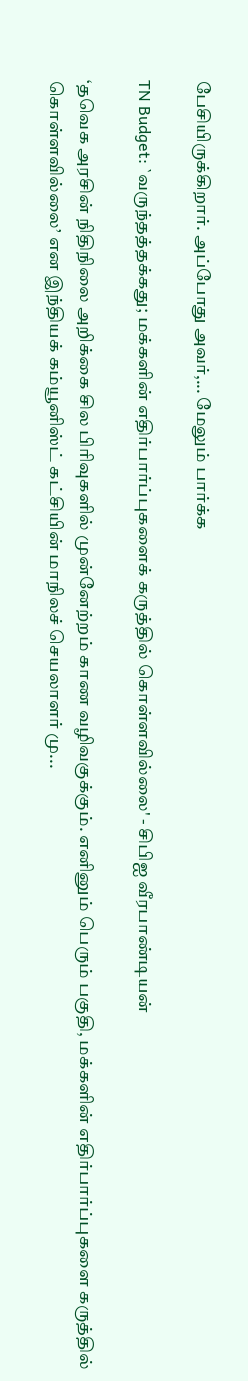பேசியிருக்கிறார். அப்போது அவர்,... மேலும் பார்க்க

TN Budget: `வருந்தத்தக்கது; மக்களின் எதிர்பார்ப்புகளைக் கருத்தில் கொள்ளவில்லை' - சிபிஐ வீரபாண்டியன்

‘தவெக அரசின் நிதிநிலை அறிக்கை சில பிரிவுகளில் முன்னேற்றம் காண வழிவகுக்கும். எனினும் பெரும் பகுதி, மக்களின் எதிர்பார்ப்புகளை கருத்தில் கொள்ளவில்லை’ என இந்தியக் கம்யூனிஸ்ட் கட்சியின் மாநிலச் செயலாளர் மு...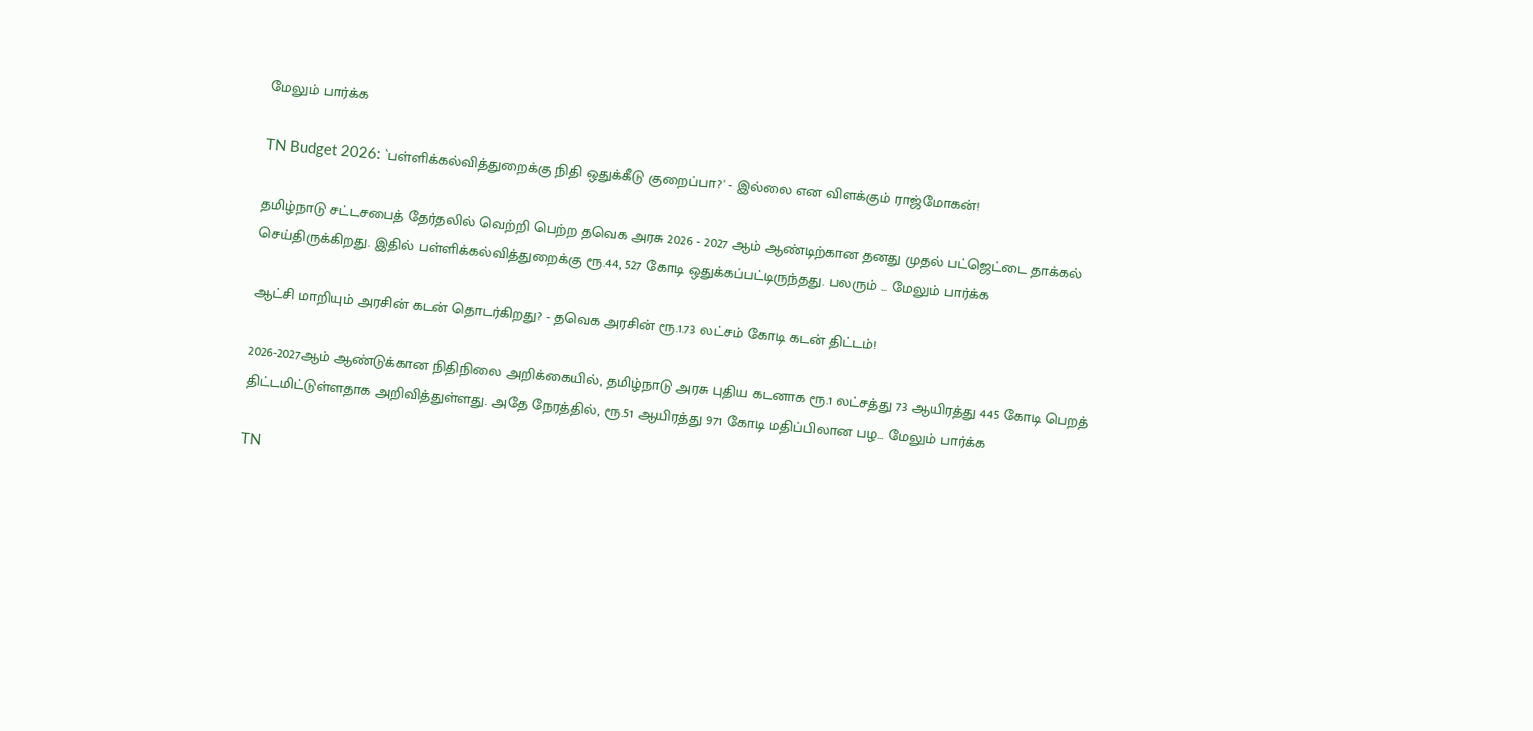மேலும் பார்க்க

TN Budget 2026: `பள்ளிக்கல்வித்துறைக்கு நிதி ஒதுக்கீடு குறைப்பா?' - இல்லை என விளக்கும் ராஜ்மோகன்!

தமிழ்நாடு சட்டசபைத் தேர்தலில் வெற்றி பெற்ற தவெக அரசு 2026 - 2027 ஆம் ஆண்டிற்கான தனது முதல் பட்ஜெட்டை தாக்கல் செய்திருக்கிறது. இதில் பள்ளிக்கல்வித்துறைக்கு ரூ.44, 527 கோடி ஒதுக்கப்பட்டிருந்தது. பலரும் ... மேலும் பார்க்க

ஆட்சி மாறியும் அரசின் கடன் தொடர்கிறது? - தவெக அரசின் ரூ.1.73 லட்சம் கோடி கடன் திட்டம்!

2026-2027ஆம் ஆண்டுக்கான நிதிநிலை அறிக்கையில், தமிழ்நாடு அரசு புதிய கடனாக ரூ.1 லட்சத்து 73 ஆயிரத்து 445 கோடி பெறத் திட்டமிட்டுள்ளதாக அறிவித்துள்ளது. அதே நேரத்தில், ரூ.51 ஆயிரத்து 971 கோடி மதிப்பிலான பழ... மேலும் பார்க்க

TN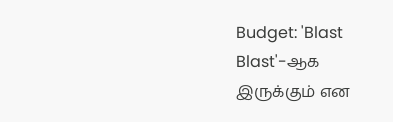Budget: 'Blast Blast'-ஆக இருக்கும் என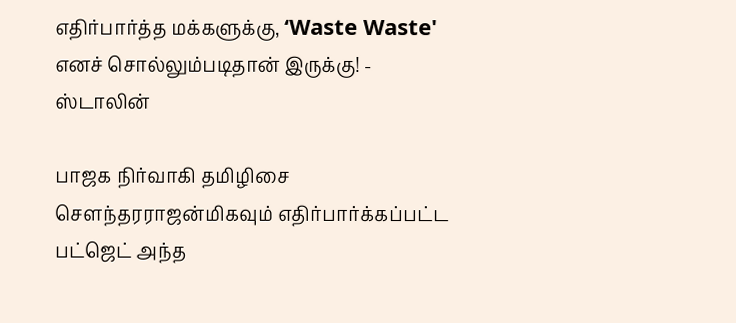எதிர்பார்த்த மக்களுக்கு, ‘Waste Waste' எனச் சொல்லும்படிதான் இருக்கு! - ஸ்டாலின்

பாஜக நிர்வாகி தமிழிசை சௌந்தரராஜன்மிகவும் எதிர்பார்க்கப்பட்ட பட்ஜெட் அந்த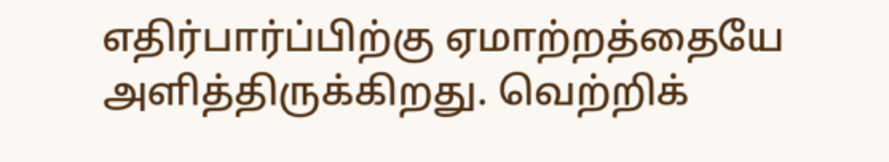எதிர்பார்ப்பிற்கு ஏமாற்றத்தையே அளித்திருக்கிறது. வெற்றிக்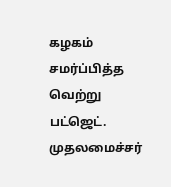கழகம் சமர்ப்பித்த வெற்று பட்ஜெட். முதலமைச்சர்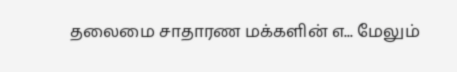தலைமை சாதாரண மக்களின் எ... மேலும்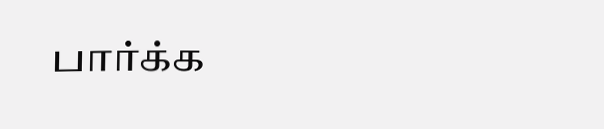பார்க்க